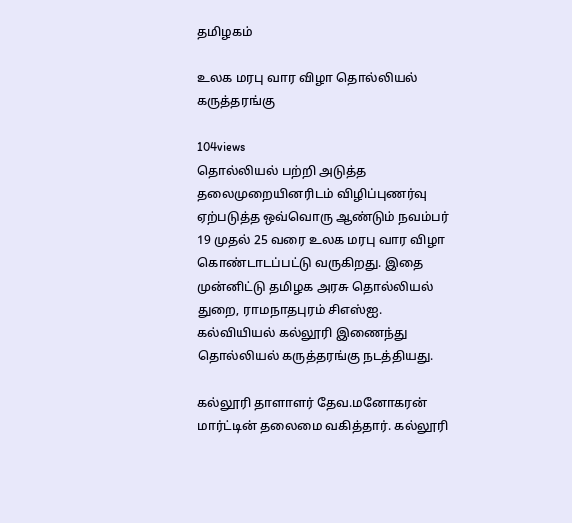தமிழகம்

உலக மரபு வார விழா தொல்லியல் கருத்தரங்கு

104views
தொல்லியல் பற்றி அடுத்த தலைமுறையினரிடம் விழிப்புணர்வு ஏற்படுத்த ஒவ்வொரு ஆண்டும் நவம்பர் 19 முதல் 25 வரை உலக மரபு வார விழா கொண்டாடப்பட்டு வருகிறது. இதை முன்னிட்டு தமிழக அரசு தொல்லியல் துறை, ராமநாதபுரம் சிஎஸ்ஐ. கல்வியியல் கல்லூரி இணைந்து தொல்லியல் கருத்தரங்கு நடத்தியது.

கல்லூரி தாளாளர் தேவ.மனோகரன் மார்ட்டின் தலைமை வகித்தார். கல்லூரி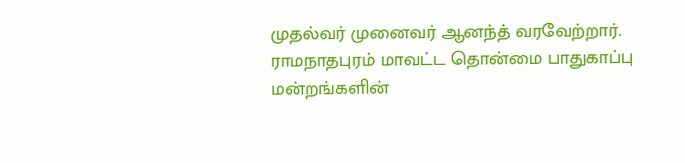முதல்வர் முனைவர் ஆனந்த் வரவேற்றார். ராமநாதபுரம் மாவட்ட தொன்மை பாதுகாப்பு மன்றங்களின்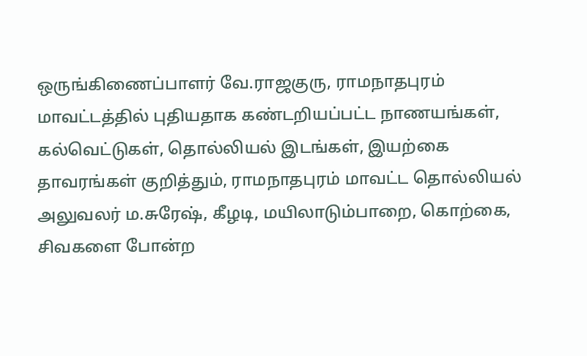ஒருங்கிணைப்பாளர் வே.ராஜகுரு, ராமநாதபுரம் மாவட்டத்தில் புதியதாக கண்டறியப்பட்ட நாணயங்கள், கல்வெட்டுகள், தொல்லியல் இடங்கள், இயற்கை தாவரங்கள் குறித்தும், ராமநாதபுரம் மாவட்ட தொல்லியல் அலுவலர் ம.சுரேஷ், கீழடி, மயிலாடும்பாறை, கொற்கை, சிவகளை போன்ற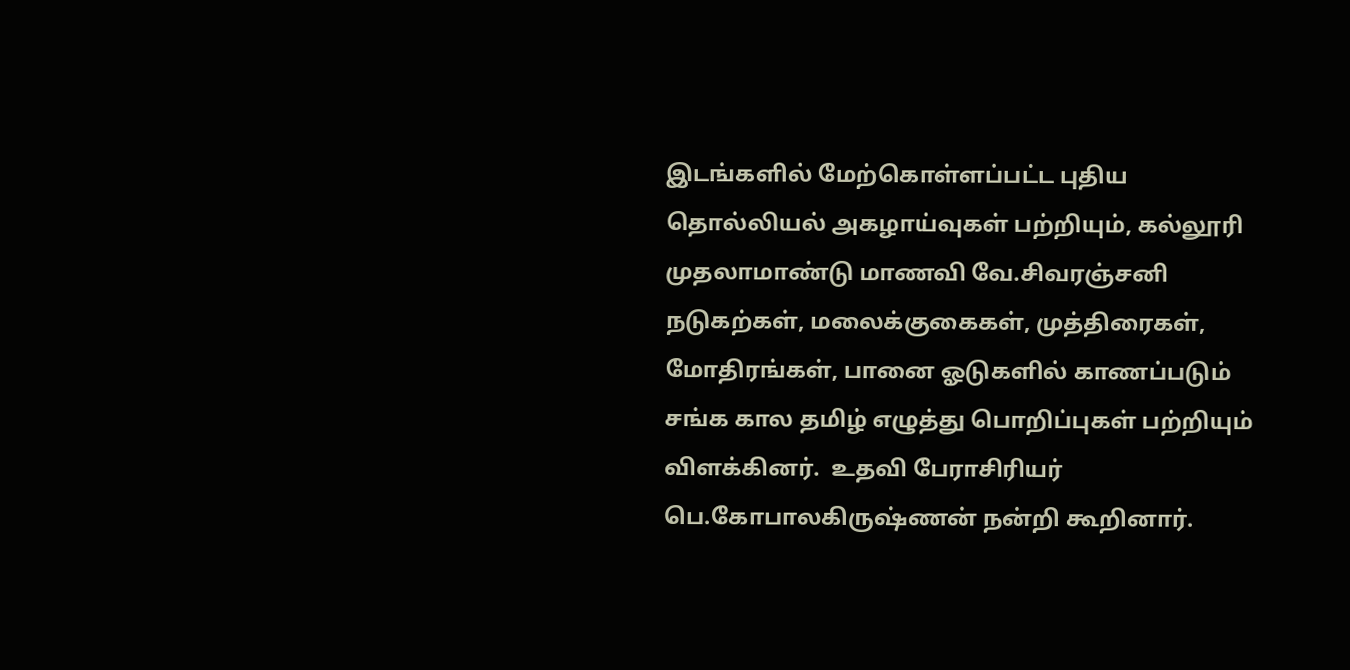இடங்களில் மேற்கொள்ளப்பட்ட புதிய தொல்லியல் அகழாய்வுகள் பற்றியும், கல்லூரி முதலாமாண்டு மாணவி வே.சிவரஞ்சனி நடுகற்கள், மலைக்குகைகள், முத்திரைகள், மோதிரங்கள், பானை ஓடுகளில் காணப்படும் சங்க கால தமிழ் எழுத்து பொறிப்புகள் பற்றியும் விளக்கினர்.  உதவி பேராசிரியர் பெ.கோபாலகிருஷ்ணன் நன்றி கூறினார்.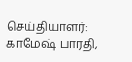செய்தியாளர்: காமேஷ் பாரதி,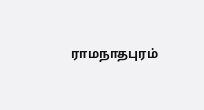ராமநாதபுரம்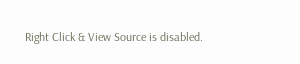Right Click & View Source is disabled.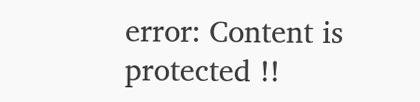error: Content is protected !!